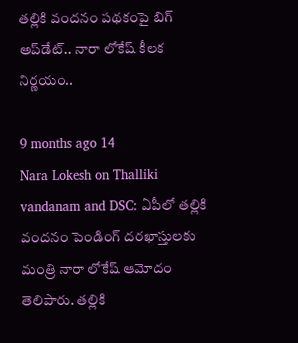తల్లికి వందనం పథకంపై బిగ్ అప్‌డేట్.. నారా లోకేష్ కీలక నిర్ణయం..

9 months ago 14
Nara Lokesh on Thalliki vandanam and DSC: ఏపీలో తల్లికి వందనం పెండింగ్ దరఖాస్తులకు మంత్రి నారా లోకేష్ ఆమోదం తెలిపారు. తల్లికి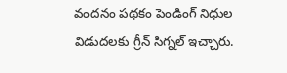వందనం పథకం పెండింగ్ నిధుల విడుదలకు గ్రీన్ సిగ్నల్ ఇచ్చారు.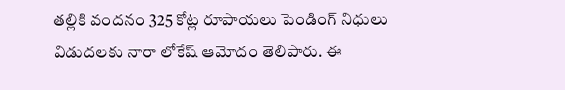తల్లికి వందనం 325 కోట్ల రూపాయలు పెండింగ్ నిధులు విడుదలకు నారా లోకేష్ ఆమోదం తెలిపారు. ఈ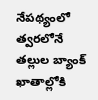నేపథ్యంలో త్వరలోనే తల్లుల బ్యాంక్ ఖాతాల్లోకి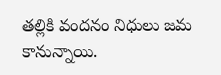తల్లికి వందనం నిధులు జమ కానున్నాయి.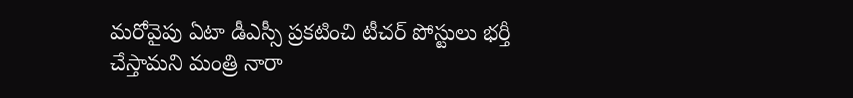మరోవైపు ఏటా డీఎస్సీ ప్రకటించి టీచర్ పోస్టులు భర్తీ చేస్తామని మంత్రి నారా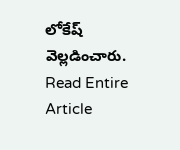లోకేష్ వెల్లడించారు.
Read Entire Article